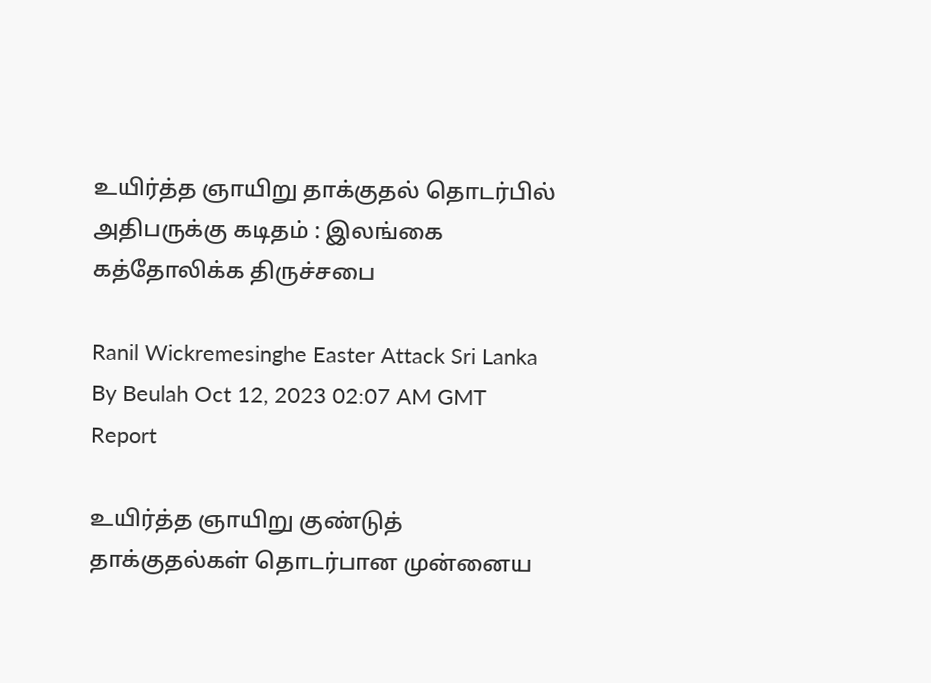உயிர்த்த ஞாயிறு தாக்குதல் தொடர்பில் அதிபருக்கு கடிதம் : இலங்கை கத்தோலிக்க திருச்சபை

Ranil Wickremesinghe Easter Attack Sri Lanka
By Beulah Oct 12, 2023 02:07 AM GMT
Report

உயிர்த்த ஞாயிறு குண்டுத் தாக்குதல்கள் தொடர்பான முன்னைய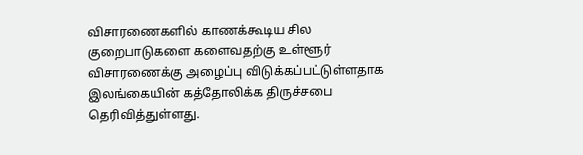விசாரணைகளில் காணக்கூடிய சில குறைபாடுகளை களைவதற்கு உள்ளூர் விசாரணைக்கு அழைப்பு விடுக்கப்பட்டுள்ளதாக இலங்கையின் கத்தோலிக்க திருச்சபை தெரிவித்துள்ளது.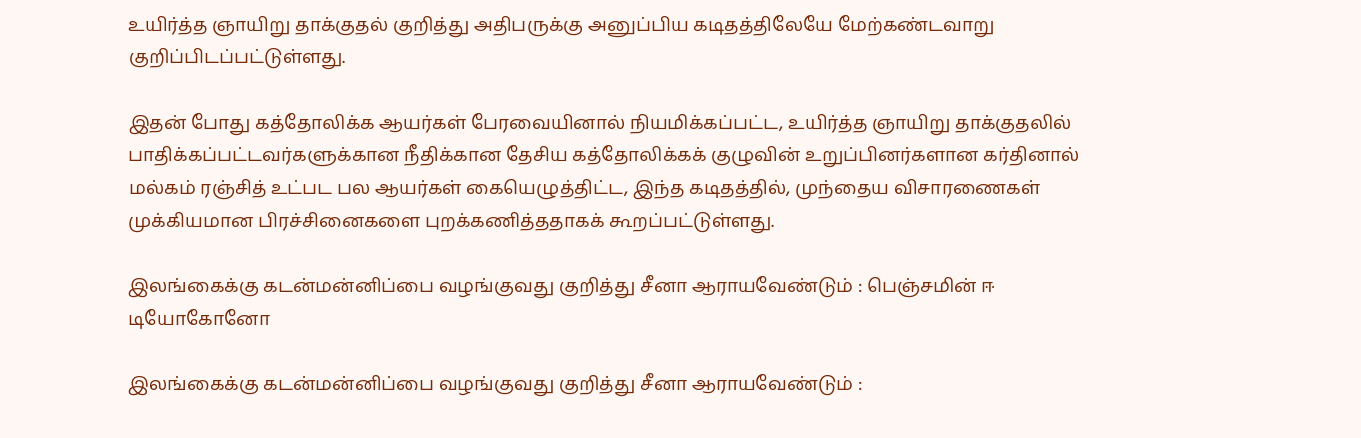உயிர்த்த ஞாயிறு தாக்குதல் குறித்து அதிபருக்கு அனுப்பிய கடிதத்திலேயே மேற்கண்டவாறு குறிப்பிடப்பட்டுள்ளது.

இதன் போது கத்தோலிக்க ஆயர்கள் பேரவையினால் நியமிக்கப்பட்ட, உயிர்த்த ஞாயிறு தாக்குதலில் பாதிக்கப்பட்டவர்களுக்கான நீதிக்கான தேசிய கத்தோலிக்கக் குழுவின் உறுப்பினர்களான கர்தினால் மல்கம் ரஞ்சித் உட்பட பல ஆயர்கள் கையெழுத்திட்ட, இந்த கடிதத்தில், முந்தைய விசாரணைகள் முக்கியமான பிரச்சினைகளை புறக்கணித்ததாகக் கூறப்பட்டுள்ளது.

இலங்கைக்கு கடன்மன்னிப்பை வழங்குவது குறித்து சீனா ஆராயவேண்டும் : பெஞ்சமின் ஈ டியோகோனோ

இலங்கைக்கு கடன்மன்னிப்பை வழங்குவது குறித்து சீனா ஆராயவேண்டும் :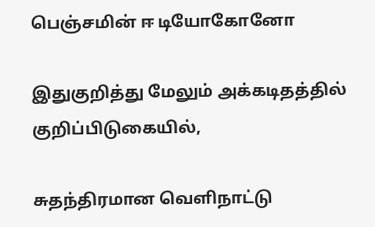பெஞ்சமின் ஈ டியோகோனோ

இதுகுறித்து மேலும் அக்கடிதத்தில் குறிப்பிடுகையில்,

சுதந்திரமான வெளிநாட்டு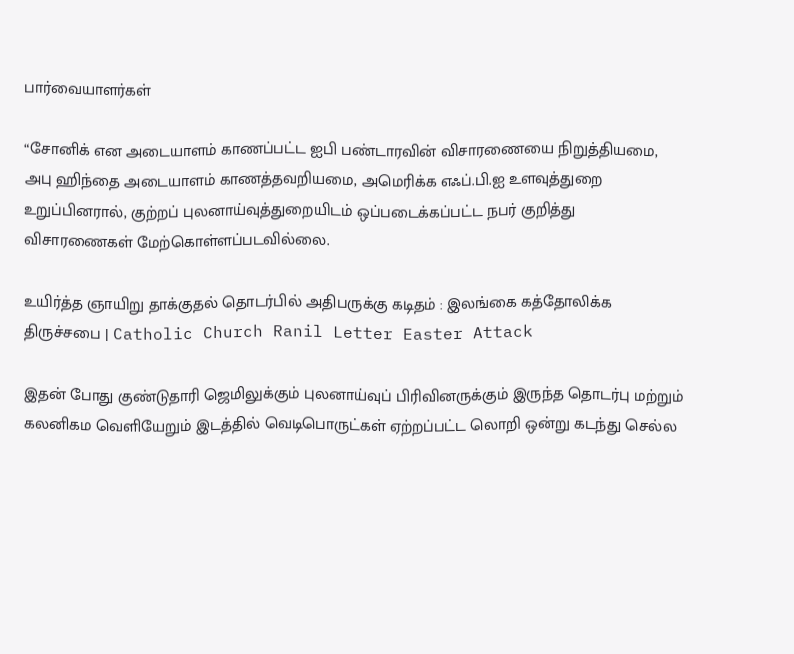பார்வையாளர்கள்

“சோனிக் என அடையாளம் காணப்பட்ட ஐபி பண்டாரவின் விசாரணையை நிறுத்தியமை, அபு ஹிந்தை அடையாளம் காணத்தவறியமை, அமெரிக்க எஃப்.பி.ஐ உளவுத்துறை உறுப்பினரால், குற்றப் புலனாய்வுத்துறையிடம் ஒப்படைக்கப்பட்ட நபர் குறித்து விசாரணைகள் மேற்கொள்ளப்படவில்லை.

உயிர்த்த ஞாயிறு தாக்குதல் தொடர்பில் அதிபருக்கு கடிதம் : இலங்கை கத்தோலிக்க திருச்சபை | Catholic Church Ranil Letter Easter Attack

இதன் போது குண்டுதாரி ஜெமிலுக்கும் புலனாய்வுப் பிரிவினருக்கும் இருந்த தொடர்பு மற்றும் கலனிகம வெளியேறும் இடத்தில் வெடிபொருட்கள் ஏற்றப்பட்ட லொறி ஒன்று கடந்து செல்ல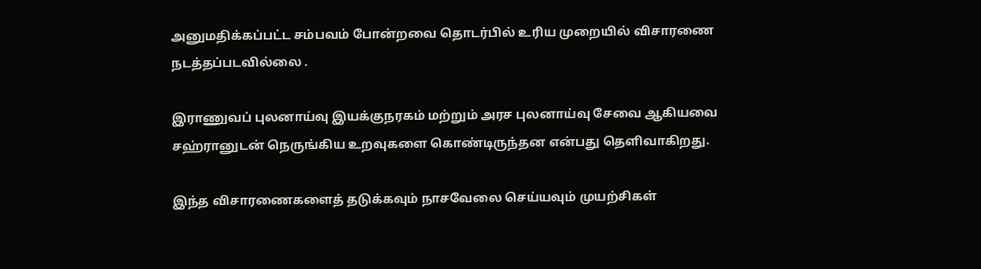அனுமதிக்கப்பட்ட சம்பவம் போன்றவை தொடர்பில் உரிய முறையில் விசாரணை நடத்தப்படவில்லை .

இராணுவப் புலனாய்வு இயக்குநரகம் மற்றும் அரச புலனாய்வு சேவை ஆகியவை சஹ்ரானுடன் நெருங்கிய உறவுகளை கொண்டிருந்தன என்பது தெளிவாகிறது.

இந்த விசாரணைகளைத் தடுக்கவும் நாசவேலை செய்யவும் முயற்சிகள்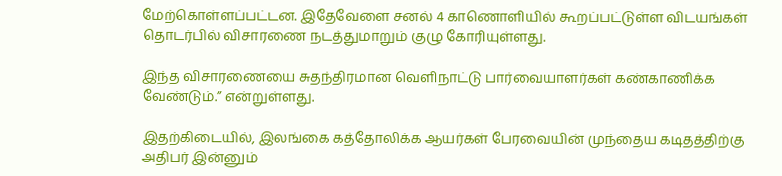மேற்கொள்ளப்பட்டன. இதேவேளை சனல் 4 காணொளியில் கூறப்பட்டுள்ள விடயங்கள் தொடர்பில் விசாரணை நடத்துமாறும் குழு கோரியுள்ளது.

இந்த விசாரணையை சுதந்திரமான வெளிநாட்டு பார்வையாளர்கள் கண்காணிக்க வேண்டும்.” என்றுள்ளது.

இதற்கிடையில், இலங்கை கத்தோலிக்க ஆயர்கள் பேரவையின் முந்தைய கடிதத்திற்கு அதிபர் இன்னும்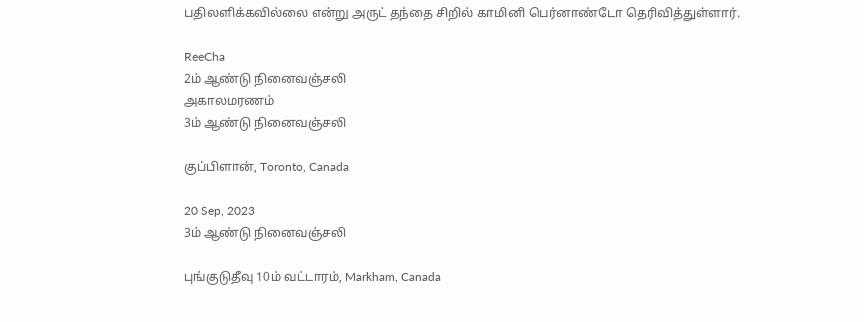பதிலளிக்கவில்லை என்று அருட் தந்தை சிறில் காமினி பெர்னாண்டோ தெரிவித்துள்ளார்.

ReeCha
2ம் ஆண்டு நினைவஞ்சலி
அகாலமரணம்
3ம் ஆண்டு நினைவஞ்சலி

குப்பிளான், Toronto, Canada

20 Sep, 2023
3ம் ஆண்டு நினைவஞ்சலி

புங்குடுதீவு 10ம் வட்டாரம், Markham, Canada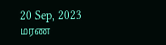20 Sep, 2023
மரண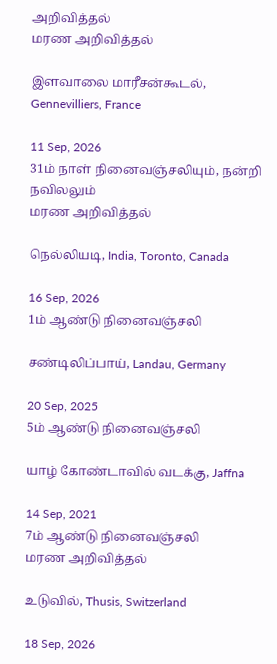அறிவித்தல்
மரண அறிவித்தல்

இளவாலை மாரீசன்கூடல், Gennevilliers, France

11 Sep, 2026
31ம் நாள் நினைவஞ்சலியும், நன்றி நவிலலும்
மரண அறிவித்தல்

நெல்லியடி, India, Toronto, Canada

16 Sep, 2026
1ம் ஆண்டு நினைவஞ்சலி

சண்டிலிப்பாய், Landau, Germany

20 Sep, 2025
5ம் ஆண்டு நினைவஞ்சலி

யாழ் கோண்டாவில் வடக்கு, Jaffna

14 Sep, 2021
7ம் ஆண்டு நினைவஞ்சலி
மரண அறிவித்தல்

உடுவில், Thusis, Switzerland

18 Sep, 2026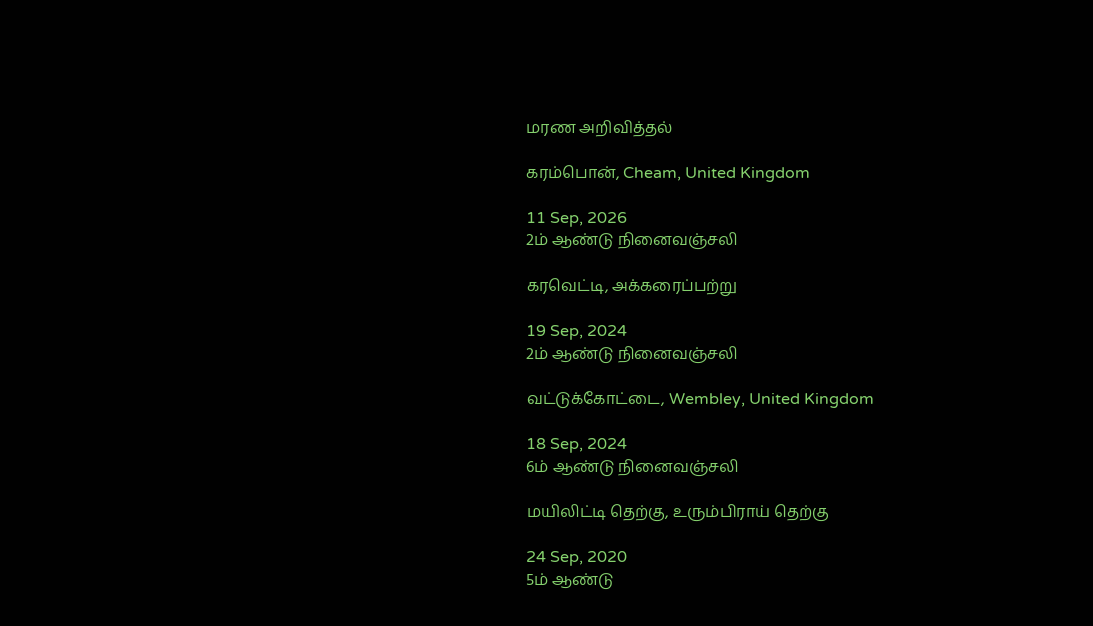மரண அறிவித்தல்

கரம்பொன், Cheam, United Kingdom

11 Sep, 2026
2ம் ஆண்டு நினைவஞ்சலி

கரவெட்டி, அக்கரைப்பற்று

19 Sep, 2024
2ம் ஆண்டு நினைவஞ்சலி

வட்டுக்கோட்டை, Wembley, United Kingdom

18 Sep, 2024
6ம் ஆண்டு நினைவஞ்சலி

மயிலிட்டி தெற்கு, உரும்பிராய் தெற்கு

24 Sep, 2020
5ம் ஆண்டு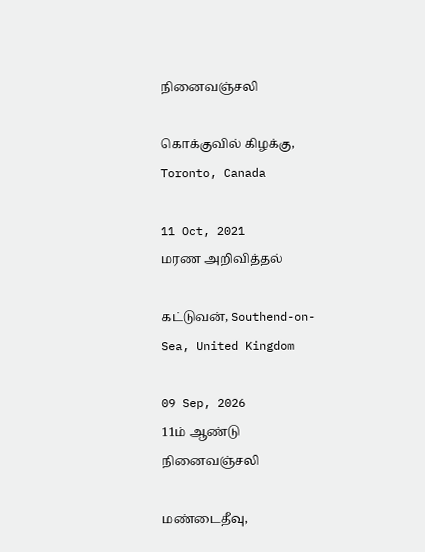நினைவஞ்சலி

கொக்குவில் கிழக்கு, Toronto, Canada

11 Oct, 2021
மரண அறிவித்தல்

கட்டுவன், Southend-on-Sea, United Kingdom

09 Sep, 2026
11ம் ஆண்டு நினைவஞ்சலி

மண்டைதீவு,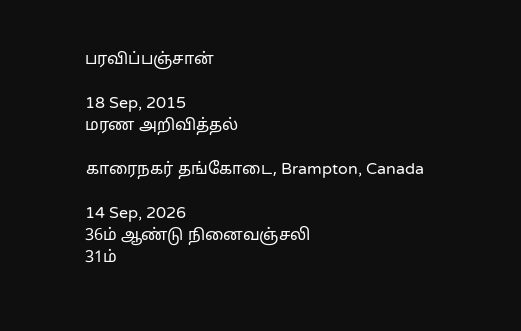பரவிப்பஞ்சான்

18 Sep, 2015
மரண அறிவித்தல்

காரைநகர் தங்கோடை, Brampton, Canada

14 Sep, 2026
36ம் ஆண்டு நினைவஞ்சலி
31ம்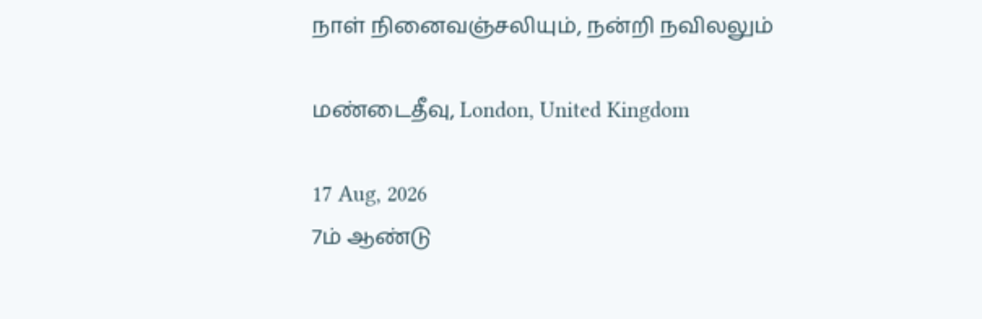நாள் நினைவஞ்சலியும், நன்றி நவிலலும்

மண்டைதீவு, London, United Kingdom

17 Aug, 2026
7ம் ஆண்டு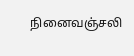நினைவஞ்சலி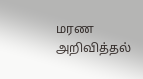மரண அறிவித்தல்